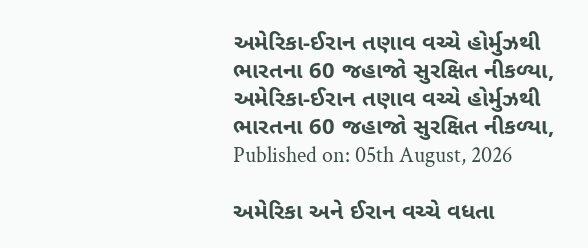અમેરિકા-ઈરાન તણાવ વચ્ચે હોર્મુઝથી ભારતના 60 જહાજો સુરક્ષિત નીકળ્યા,
અમેરિકા-ઈરાન તણાવ વચ્ચે હોર્મુઝથી ભારતના 60 જહાજો સુરક્ષિત નીકળ્યા,
Published on: 05th August, 2026

અમેરિકા અને ઈરાન વચ્ચે વધતા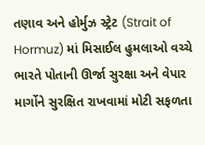તણાવ અને હોર્મુઝ સ્ટ્રેટ (Strait of Hormuz) માં મિસાઈલ હુમલાઓ વચ્ચે ભારતે પોતાની ઊર્જા સુરક્ષા અને વેપાર માર્ગોને સુરક્ષિત રાખવામાં મોટી સફળતા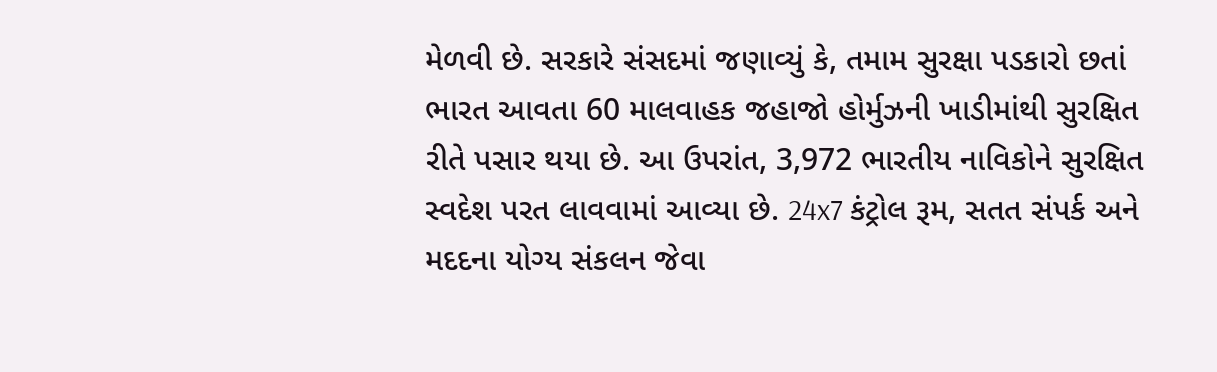મેળવી છે. સરકારે સંસદમાં જણાવ્યું કે, તમામ સુરક્ષા પડકારો છતાં ભારત આવતા 60 માલવાહક જહાજો હોર્મુઝની ખાડીમાંથી સુરક્ષિત રીતે પસાર થયા છે. આ ઉપરાંત, 3,972 ભારતીય નાવિકોને સુરક્ષિત સ્વદેશ પરત લાવવામાં આવ્યા છે. 24x7 કંટ્રોલ રૂમ, સતત સંપર્ક અને મદદના યોગ્ય સંકલન જેવા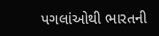પગલાંઓથી ભારતની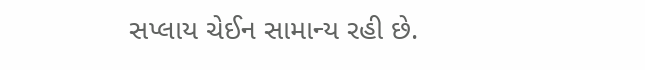સપ્લાય ચેઈન સામાન્ય રહી છે.